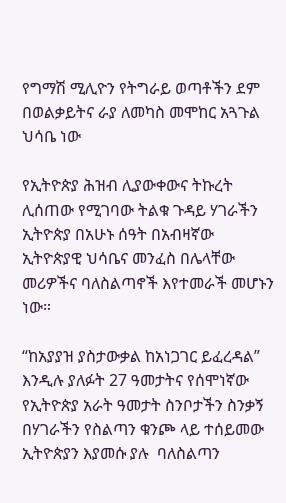የግማሽ ሚሊዮን የትግራይ ወጣቶችን ደም በወልቃይትና ራያ ለመካስ መሞከር አጓጉል ህሳቤ ነው

የኢትዮጵያ ሕዝብ ሊያውቀውና ትኩረት ሊሰጠው የሚገባው ትልቁ ጉዳይ ሃገራችን ኢትዮጵያ በአሁኑ ሰዓት በአብዛኛው ኢትዮጵያዊ ህሳቤና መንፈስ በሌላቸው መሪዎችና ባለስልጣኖች እየተመራች መሆኑን ነው።

“ከአያያዝ ያስታውቃል ከአነጋገር ይፈረዳል” እንዲሉ ያለፉት 27 ዓመታትና የሰሞነኛው የኢትዮጵያ አራት ዓመታት ስንቦታችን ስንቃኝ በሃገራችን የስልጣን ቁንጮ ላይ ተሰይመው ኢትዮጵያን እያመሱ ያሉ  ባለስልጣን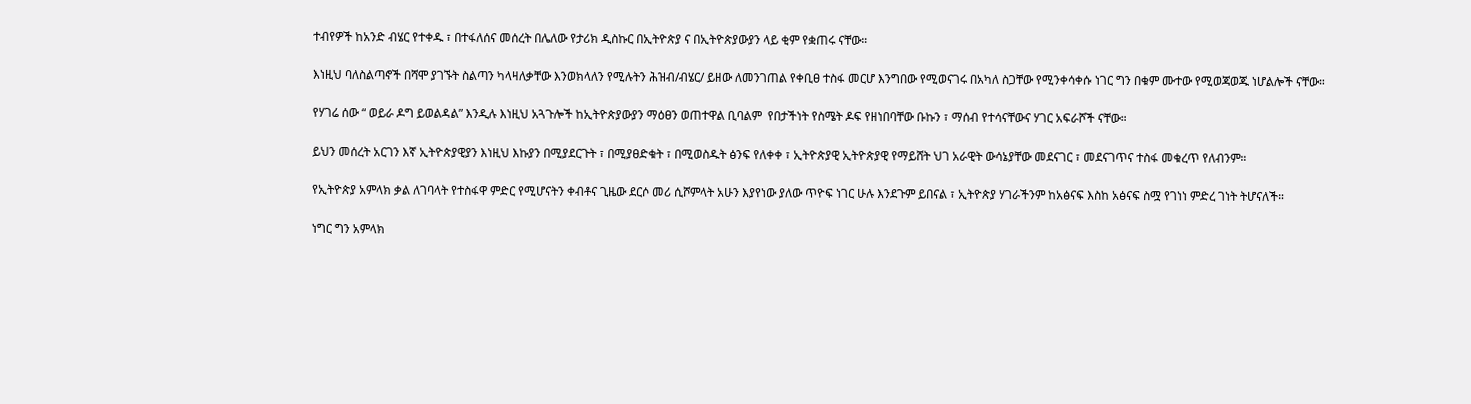ተብየዎች ከአንድ ብሄር የተቀዱ ፣ በተፋለሰና መሰረት በሌለው የታሪክ ዲስኩር በኢትዮጵያ ና በኢትዮጵያውያን ላይ ቂም የቋጠሩ ናቸው።

እነዚህ ባለስልጣኖች በሻሞ ያገኙት ስልጣን ካላዛለቃቸው እንወክላለን የሚሉትን ሕዝብ/ብሄር/ ይዘው ለመንገጠል የቀቢፀ ተስፋ መርሆ እንግበው የሚወናገሩ በአካለ ስጋቸው የሚንቀሳቀሱ ነገር ግን በቁም ሙተው የሚወጃወጁ ነሆልሎች ናቸው።

የሃገሬ ሰው “ ወይራ ዶግ ይወልዳል” እንዲሉ እነዚህ አጓጉሎች ከኢትዮጵያውያን ማዕፀን ወጠተዋል ቢባልም  የበታችነት የስሜት ዶፍ የዘነበባቸው ቡኩን ፣ ማሰብ የተሳናቸውና ሃገር አፍራሾች ናቸው።

ይህን መሰረት አርገን እኛ ኢትዮጵያዊያን እነዚህ እኩያን በሚያደርጉት ፣ በሚያፀድቁት ፣ በሚወስዱት ፅንፍ የለቀቀ ፣ ኢትዮጵያዊ ኢትዮጵያዊ የማይሸት ህገ አራዊት ውሳኔያቸው መደናገር ፣ መደናገጥና ተስፋ መቁረጥ የለብንም።

የኢትዮጵያ አምላክ ቃል ለገባላት የተስፋዋ ምድር የሚሆናትን ቀብቶና ጊዜው ደርሶ መሪ ሲሾምላት አሁን እያየነው ያለው ጥዮፍ ነገር ሁሉ እንደጉም ይበናል ፣ ኢትዮጵያ ሃገራችንም ከአፅናፍ እስከ አፅናፍ ስሟ የገነነ ምድረ ገነት ትሆናለች።

ነግር ግን አምላክ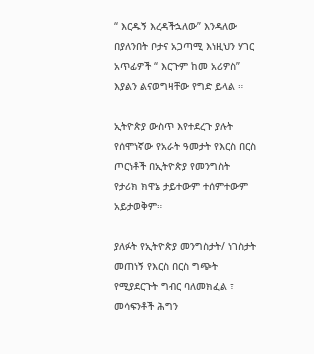“ እርዱኝ እረዳችኋለው” እንዳለው በያለንበት ቦታና አጋጣሚ እነዚህን ሃገር አጥፊዎች “ እርጉም ከመ አሪዎስ” እያልን ልናወግዛቸው የግድ ይላል ።

ኢትዮጵያ ውስጥ እየተደረጉ ያሉት የሰሞነኛው የአራት ዓመታት የእርስ በርስ ጦርነቶች በኢትዮጵያ የመንግስት የታሪክ ክዋኔ ታይተውም ተሰምተውም አይታወቅም።

ያለፉት የኢትዮጵያ መንግስታት/ ነገስታት መጠነኝ የእርስ በርስ ግጭት የሚያደርጉት ግብር ባለመክፈል ፣ መሳፍንቶች ሕግን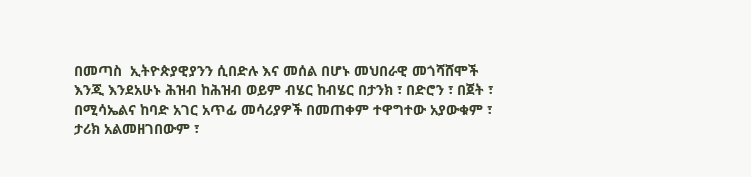በመጣስ  ኢትዮጵያዊያንን ሲበድሉ እና መሰል በሆኑ መህበራዊ መጎሻሸሞች እንጂ እንደአሁኑ ሕዝብ ከሕዝብ ወይም ብሄር ከብሄር በታንክ ፣ በድሮን ፣ በጀት ፣ በሚሳኤልና ከባድ አገር አጥፊ መሳሪያዎች በመጠቀም ተዋግተው አያውቁም ፣ ታሪክ አልመዘገበውም ፣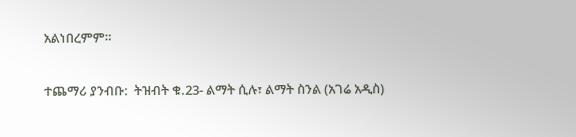አልነበረምም።

ተጨማሪ ያንብቡ:  ትዝብት ቁ.23- ልማት ሲሉ፣ ልማት ስንል (አገሬ አዲስ)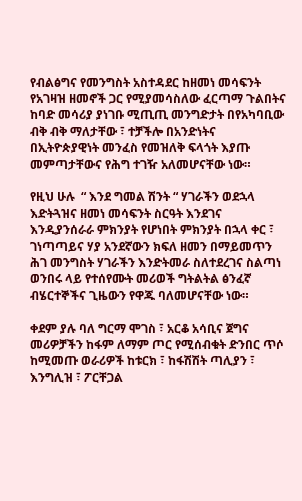የብልፅግና የመንግስት አስተዳደር ከዘመነ መሳፍንት የአገዛዝ ዘመኖች ጋር የሚያመሳስለው ፈርጣማ ጉልበትና ከባድ መሳሪያ ያነገቡ ሚጢጢ መንግድታት በየአካባቢው ብቅ ብቅ ማለታቸው ፣ ተቻችሎ በአንድነትና በኢትዮጵያዊነት መንፈስ የመዝለቅ ፍላጎት እያጡ መምጣታቸውና የሕግ ተገዥ አለመሆናቸው ነው።

የዚህ ሁሉ  “ እንደ ግመል ሽንት “ ሃገራችን ወደኋላ እድትጓዝና ዘመነ መሳፍንት ስርዓት እንደገና እንዲያንሰራራ ምክንያት የሆነበት ምክንያት በኋላ ቀር ፣ ገነጣጣይና ሃያ አንደኛውን ክፍለ ዘመን በማይመጥን ሕገ መንግስት ሃገራችን እንድትመራ ስለተደረገና ስልጣነ ወንበሩ ላይ የተሰየሙት መሪወች ግትልትል ፅንፈኛ ብሄርተኞችና ጊዜውን የዋጁ ባለመሆናቸው ነው።

ቀደም ያሉ ባለ ግርማ ሞገስ ፣ አርቆ አሳቢና ጀግና መሪዎቻችን ከፋም ለማም ጦር የሚሰብቁት ድንበር ጥሶ ከሚመጡ ወራሪዎች ከቱርክ ፣ ከፋሽሽት ጣሊያን ፣ እንግሊዝ ፣ ፖርቸጋል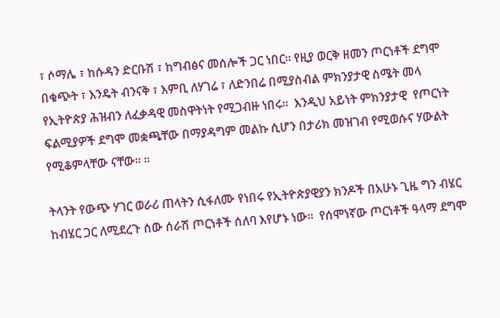፣ ሶማሌ ፣ ከሱዳን ድርቡሽ ፣ ከግብፅና መሰሎች ጋር ነበር። የዚያ ወርቅ ዘመን ጦርነቶች ደግሞ በቁጭት ፣ እንዴት ብንናቅ ፣ እምቢ ለሃገሬ ፣ ለድንበሬ በሚያስብል ምክንያታዊ ስሜት መላ የኢትዮጵያ ሕዝብን ለፈቃዳዊ መስዋትነት የሚጋብዙ ነበሩ።  እንዲህ አይነት ምክንያታዊ  የጦርነት ፍልሚያዎች ደግሞ መቋጫቸው በማያዳግም መልኩ ሲሆን በታሪክ መዝገብ የሚወሱና ሃውልት የሚቆምላቸው ናቸው። ።

ትላንት የውጭ ሃገር ወራሪ ጠላትን ሲፋለሙ የነበሩ የኢትዮጵያዊያን ክንዶች በአሁኑ ጊዜ ግን ብሄር ከብሄር ጋር ለሚደረጉ ሰው ሰራሽ ጦርነቶች ሰለባ እየሆኑ ነው።  የሰሞነኛው ጦርነቶች ዓላማ ደግሞ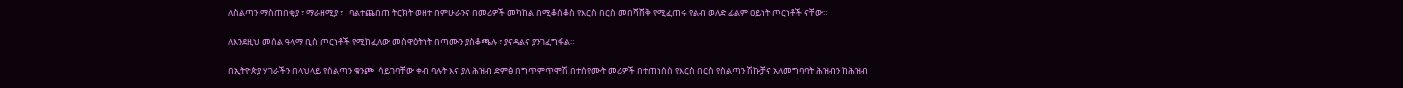ለስልጣን ማስጠበቂያ ፣ ማራዘሚያ ፣   ባልተጨበጠ ትርክት ወዘተ በምሁራንና በመሪዎች መካከል በሚቆሰቆስ የእርስ በርስ መበሻሸቅ የሚፈጠሩ የልብ ወለድ ፊልም ዐይነት ጦርነቶች ናቸው።

ለእንደዚህ መሰል ዓላማ ቢስ ጦርነቶች የሚከፈለው መስዋዕትነት በጣሙን ያስቆጫሉ ፣ ያናዳልና ያንገፈግፋል።

በኢትዮጵያ ሃገራችን በላህላይ የስልጣን ቁንጮ  ሳይገባቸው ቀብ ባሉት እና ያለ ሕዝብ ድምፅ በግጥምጥሞሽ በተሰየሙት መሪዎች በተጠነሰሰ የእርስ በርስ የስልጣን ሽኩቻና አለመግባባት ሕዝብን ከሕዝብ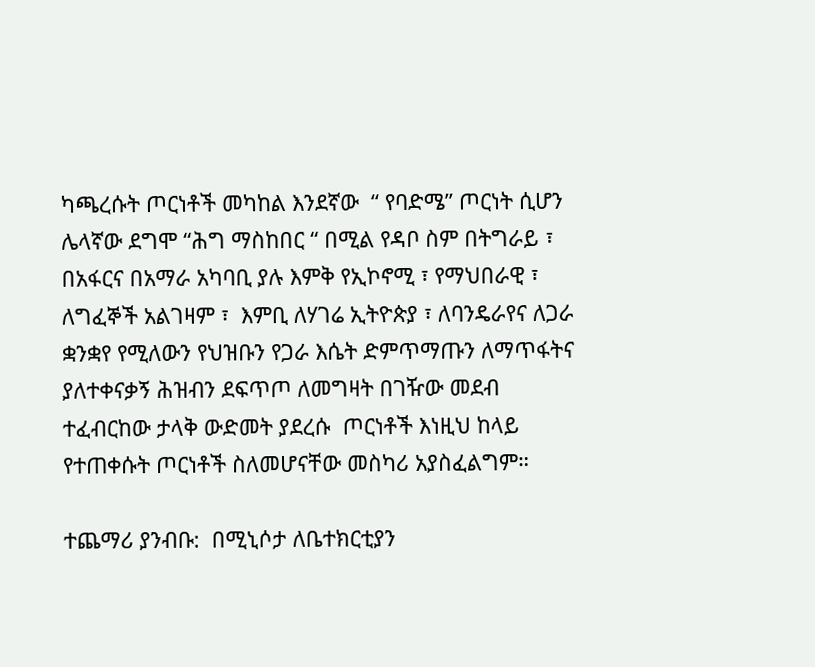ካጫረሱት ጦርነቶች መካከል እንደኛው  “ የባድሜ” ጦርነት ሲሆን ሌላኛው ደግሞ “ሕግ ማስከበር “ በሚል የዳቦ ስም በትግራይ ፣ በአፋርና በአማራ አካባቢ ያሉ እምቅ የኢኮኖሚ ፣ የማህበራዊ ፣ ለግፈኞች አልገዛም ፣  እምቢ ለሃገሬ ኢትዮጵያ ፣ ለባንዴራየና ለጋራ ቋንቋየ የሚለውን የህዝቡን የጋራ እሴት ድምጥማጡን ለማጥፋትና ያለተቀናቃኝ ሕዝብን ደፍጥጦ ለመግዛት በገዥው መደብ ተፈብርከው ታላቅ ውድመት ያደረሱ  ጦርነቶች እነዚህ ከላይ የተጠቀሱት ጦርነቶች ስለመሆናቸው መስካሪ አያስፈልግም።

ተጨማሪ ያንብቡ:  በሚኒሶታ ለቤተክርቲያን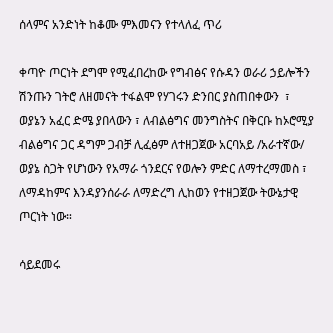ሰላምና አንድነት ከቆሙ ምእመናን የተላለፈ ጥሪ

ቀጣዮ ጦርነት ደግሞ የሚፈበረከው የግብፅና የሱዳን ወራሪ ኃይሎችን ሽንጡን ገትሮ ለዘመናት ተፋልሞ የሃገሩን ድንበር ያስጠበቀውን  ፣ ወያኔን አፈር ድሜ ያበላውን ፣ ለብልፅግና መንግስትና በቅርቡ ከኦሮሚያ ብልፅግና ጋር ዳግም ጋብቻ ሊፈፅም ለተዘጋጀው አርባአይ /አራተኛው/ ወያኔ ስጋት የሆነውን የአማራ ጎንደርና የወሎን ምድር ለማተረማመስ ፣ ለማዳከምና እንዳያንሰራራ ለማድረግ ሊከወን የተዘጋጀው ትውኔታዊ ጦርነት ነው።

ሳይደመሩ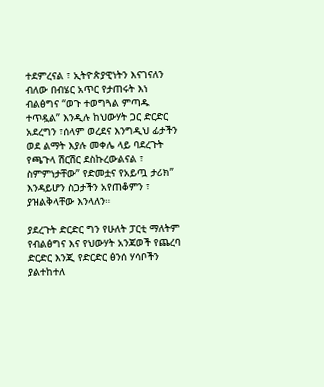ተደምረናል ፣ ኢትዮጵያዊነትን እናገናለን ብለው በብሄር አጥር የታጠሩት እነ ብልፅግና “ወጉ ተወግጓል ምጣዱ ተጥዷል” እንዲሉ ከህውሃት ጋር ድርድር አደረግን ፣ሰላም ወረደና እንግዲህ ፊታችን ወደ ልማት እያሉ መቀሌ ላይ ባደረጉት የጫጉላ ሽርሽር ደስኩረውልናል ፣ ስምምነታቸው” የድመቷና የአይጧ ታሪክ” እንዳይሆን ስጋታችን አየጠቆምን ፣ ያዝልቅላቸው እንላለን።

ያደረጉት ድርድር ግን የሁለት ፓርቲ ማለትም የብልፅግና እና የህውሃት አንጃወች የጨረባ ድርድር እንጂ የድርድር ፅንሰ ሃሳቦችን ያልተከተለ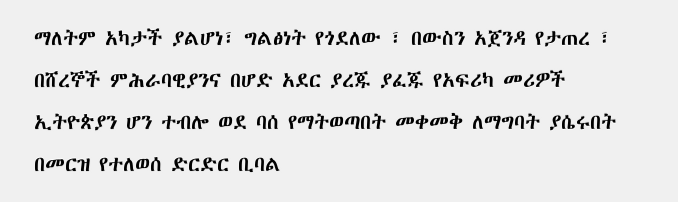ማለትም አካታች ያልሆነ፣ ግልፅነት የጎደለው ፣ በውስን አጀንዳ የታጠረ ፣ በሸረኞች ምሕራባዊያንና በሆድ አደር ያረጁ ያፈጁ የአፍሪካ መሪዎች ኢትዮጵያን ሆን ተብሎ ወደ ባሰ የማትወጣበት መቀመቅ ለማግባት ያሴሩበት በመርዝ የተለወሰ ድርድር ቢባል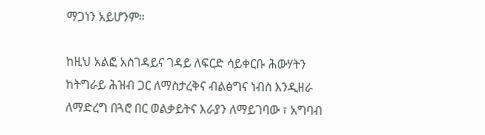ማጋነን አይሆንም።

ከዚህ አልፎ አስገዳይና ገዳይ ለፍርድ ሳይቀርቡ ሕውሃትን ከትግራይ ሕዝብ ጋር ለማስታረቅና ብልፅግና ነብስ እንዲዘራ ለማድረግ በጓሮ በር ወልቃይትና እራያን ለማይገባው ፣ አግባብ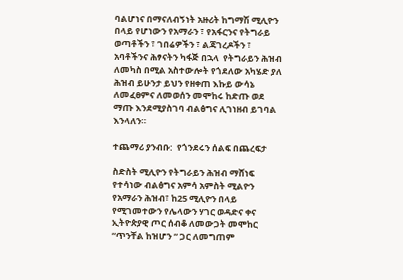ባልሆነና በማናለብኝነት አዙሪት ከግማሽ ሚሊዮን በላይ የሆነውን የአማራን ፣ የአፋርንና የትግራይ  ወጣቶችን ፣ ገበሬዎችን ፣ ልጃገረዶችን ፣ አባቶችንና ሕፃናትን ካፋጅ በኋላ  የትግራይን ሕዝብ ለመካስ በሚል አስተውሎት የጎደለው አካሄድ ያለ ሕዝብ ይሁንታ ይህን የዘቀጠ እኩይ ውሳኔ ለመፈፀምና ለመወሰን መሞከሩ ከድጡ ወደ ማጡ እንደሚያስገባ ብልፅግና ሊገነዘብ ይገባል እንላለን።

ተጨማሪ ያንብቡ:  የጎንደሩን ሰልፍ በጨረፍታ

ስድስት ሚሊዮን የትግራይን ሕዝብ ማሸነፍ የተሳነው ብልፅግና አምሳ አምስት ሚልዮን የአማራን ሕዝብ፣ ከ25 ሚሊዮን በላይ የሚገመተውን የሌላውን ሃገር ወዳድና ቀና ኢትዮጵያዊ ጦር ሰብቆ ለመውጋት መሞከር “ጥንቸል ከዝሆን “ ጋር ለመግጠም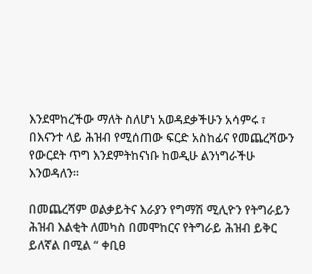እንደሞከረችው ማለት ስለሆነ አወዳደቃችሁን አሳምሩ ፣ በእናንተ ላይ ሕዝብ የሚሰጠው ፍርድ አስከፊና የመጨረሻውን የውርደት ጥግ እንደምትከናነቡ ከወዲሁ ልንነግራችሁ እንወዳለን።

በመጨረሻም ወልቃይትና እራያን የግማሽ ሚሊዮን የትግራይን ሕዝብ እልቂት ለመካስ በመሞከርና የትግራይ ሕዝብ ይቅር ይለኛል በሚል “ ቀቢፀ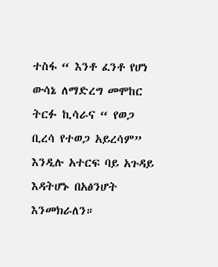ተስፋ “ እንቶ ፈንቶ የሆነ ውሳኔ ለማድረግ መሞከር ትርፉ ኪሳራና “ የወጋ ቢረሳ የተወጋ አይረሳም” እንዲሉ አተርፍ ባይ አጉዳይ እዳትሆኑ በአፅንሆት እንመክራለን።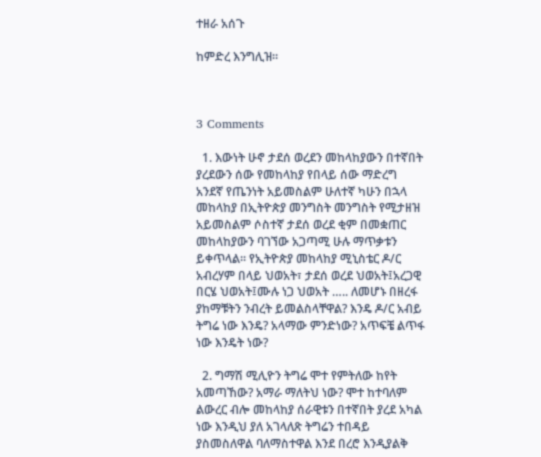ተዘራ አሰጉ

ከምድረ እንግሊዝ።



3 Comments

  1. እውነት ሁኖ ታደሰ ወረደን መከላከያውን በተኛበት ያረደውን ሰው የመከላከያ የበላይ ሰው ማድረግ አንደኛ የጤንነት አይመስልም ሁለተኛ ካሁን በኋላ መከላከያ በኢትዮጵያ መንግስት መንግስት የሚታዘዝ አይመስልም ሶስተኛ ታደሰ ወረደ ቂም በመቋጠር መከላከያውን ባገኘው አጋጣሚ ሁሉ ማጥቃቱን ይቀጥላል፡፡ የኢትዮጵያ መከላከያ ሚኒስቴር ዶ/ር አብረሃም በላይ ህወአት፣ ታደሰ ወረደ ህወአት፤አረጋዊ በርሄ ህወአት፤ሙሉ ነጋ ህወአት ….. ለመሆኑ በዘረፋ ያከማቹትን ንብረት ይመልስላቸዋል? እንዴ ዶ/ር አብይ ትግሬ ነው እንዴ? አላማው ምንድነው? አጥፍቼ ልጥፋ ነው እንዴት ነው?

  2. ግማሽ ሚሊዮን ትግሬ ሞተ የምትለው ከየት አመጣኸው? አማራ ማለትህ ነው? ሞተ ከተባለም ልውረር ብሎ መከላከያ ሰራዊቱን በተኛበት ያረደ አካል ነው እንዲህ ያለ አገላለጽ ትግሬን ተበዳይ ያስመስለዋል ባለማስተዋል እንደ በረሮ እንዲያልቅ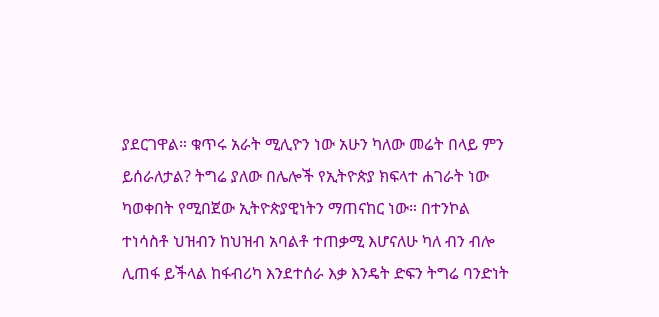ያደርገዋል። ቁጥሩ አራት ሚሊዮን ነው አሁን ካለው መሬት በላይ ምን ይሰራለታል? ትግሬ ያለው በሌሎች የኢትዮጵያ ክፍላተ ሐገራት ነው ካወቀበት የሚበጀው ኢትዮጵያዊነትን ማጠናከር ነው። በተንኮል ተነሳስቶ ህዝብን ከህዝብ አባልቶ ተጠቃሚ እሆናለሁ ካለ ብን ብሎ ሊጠፋ ይችላል ከፋብሪካ እንደተሰራ እቃ እንዴት ድፍን ትግሬ ባንድነት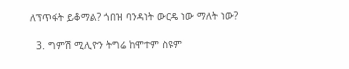ለፕጥፋት ይቆማል? ጎበዝ ባንዳነት ውርዴ ነው ማለት ነው?

  3. ግምሽ ሚሊዮን ትግሬ ከሞተም ስዩም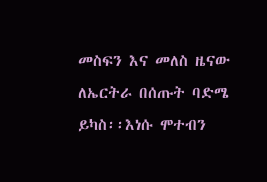መስፍን እና መለስ ዜናው ለኤርትራ በሰጡት ባድሜ ይካስ፡፡እነሱ ሞተብን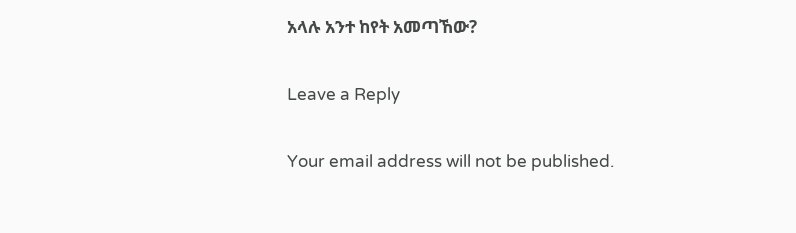አላሉ አንተ ከየት አመጣኸው?

Leave a Reply

Your email address will not be published.